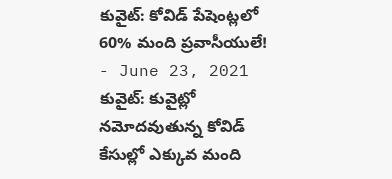కువైట్: కోవిడ్ పేషెంట్లలో 60% మంది ప్రవాసీయులే!
- June 23, 2021
కువైట్: కువైట్లో నమోదవుతున్న కోవిడ్ కేసుల్లో ఎక్కువ మంది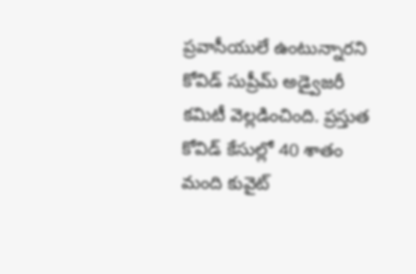ప్రవాసీయులే ఉంటున్నారని కోవిడ్ సుప్రీమ్ అడ్వైజరీ కమిటీ వెల్లడించింది. ప్రస్తుత కోవిడ్ కేసుల్లో 40 శాతం మంది కువైట్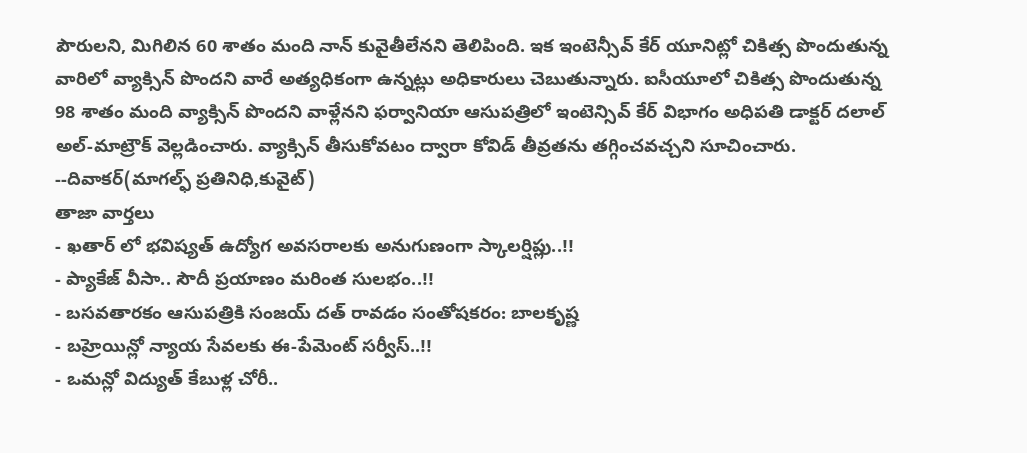పౌరులని, మిగిలిన 60 శాతం మంది నాన్ కువైతీలేనని తెలిపింది. ఇక ఇంటెన్సీవ్ కేర్ యూనిట్లో చికిత్స పొందుతున్న వారిలో వ్యాక్సిన్ పొందని వారే అత్యధికంగా ఉన్నట్లు అధికారులు చెబుతున్నారు. ఐసీయూలో చికిత్స పొందుతున్న 98 శాతం మంది వ్యాక్సిన్ పొందని వాళ్లేనని ఫర్వానియా ఆసుపత్రిలో ఇంటెన్సివ్ కేర్ విభాగం అధిపతి డాక్టర్ దలాల్ అల్-మాట్రౌక్ వెల్లడించారు. వ్యాక్సిన్ తీసుకోవటం ద్వారా కోవిడ్ తీవ్రతను తగ్గించవచ్చని సూచించారు.
--దివాకర్(మాగల్ఫ్ ప్రతినిధి,కువైట్)
తాజా వార్తలు
- ఖతార్ లో భవిష్యత్ ఉద్యోగ అవసరాలకు అనుగుణంగా స్కాలర్షిప్లు..!!
- ప్యాకేజ్ వీసా.. సౌదీ ప్రయాణం మరింత సులభం..!!
- బసవతారకం ఆసుపత్రికి సంజయ్ దత్ రావడం సంతోషకరం: బాలకృష్ణ
- బహ్రెయిన్లో న్యాయ సేవలకు ఈ-పేమెంట్ సర్వీస్..!!
- ఒమన్లో విద్యుత్ కేబుళ్ల చోరీ..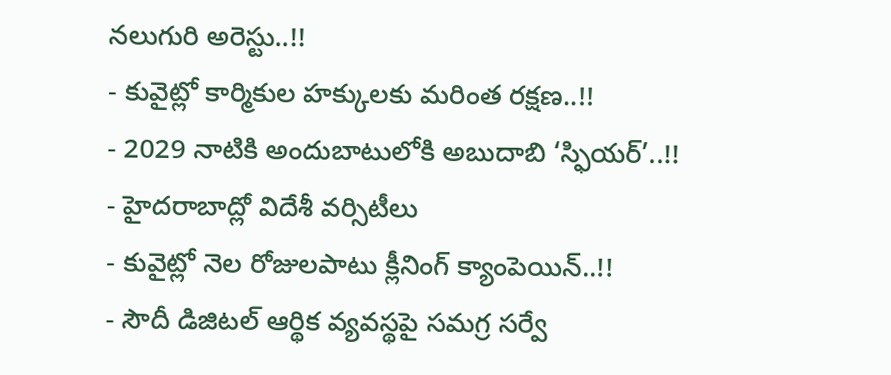నలుగురి అరెస్టు..!!
- కువైట్లో కార్మికుల హక్కులకు మరింత రక్షణ..!!
- 2029 నాటికి అందుబాటులోకి అబుదాబి ‘స్ఫియర్’..!!
- హైదరాబాద్లో విదేశీ వర్సిటీలు
- కువైట్లో నెల రోజులపాటు క్లీనింగ్ క్యాంపెయిన్..!!
- సౌదీ డిజిటల్ ఆర్థిక వ్యవస్థపై సమగ్ర సర్వే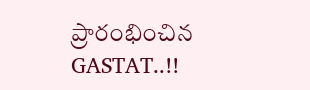ప్రారంభించిన GASTAT..!!